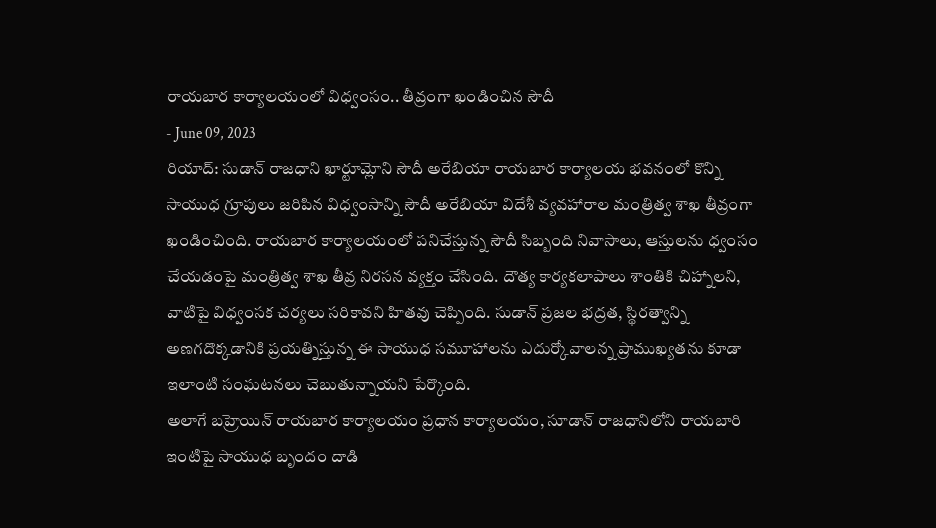రాయబార కార్యాలయంలో విధ్వంసం.. తీవ్రంగా ఖండించిన సౌదీ
- June 09, 2023
రియాద్: సుడాన్ రాజధాని ఖార్టూమ్లోని సౌదీ అరేబియా రాయబార కార్యాలయ భవనంలో కొన్ని సాయుధ గ్రూపులు జరిపిన విధ్వంసాన్ని సౌదీ అరేబియా విదేశీ వ్యవహారాల మంత్రిత్వ శాఖ తీవ్రంగా ఖండించింది. రాయబార కార్యాలయంలో పనిచేస్తున్న సౌదీ సిబ్బంది నివాసాలు, ఆస్తులను ధ్వంసం చేయడంపై మంత్రిత్వ శాఖ తీవ్ర నిరసన వ్యక్తం చేసింది. దౌత్య కార్యకలాపాలు శాంతికి చిహ్నాలని, వాటిపై విధ్వంసక చర్యలు సరికావని హితవు చెప్పింది. సుడాన్ ప్రజల భద్రత, స్థిరత్వాన్ని అణగదొక్కడానికి ప్రయత్నిస్తున్న ఈ సాయుధ సమూహాలను ఎదుర్కోవాలన్న ప్రాముఖ్యతను కూడా ఇలాంటి సంఘటనలు చెబుతున్నాయని పేర్కొంది.
అలాగే బహ్రెయిన్ రాయబార కార్యాలయం ప్రధాన కార్యాలయం, సూడాన్ రాజధానిలోని రాయబారి ఇంటిపై సాయుధ బృందం దాడి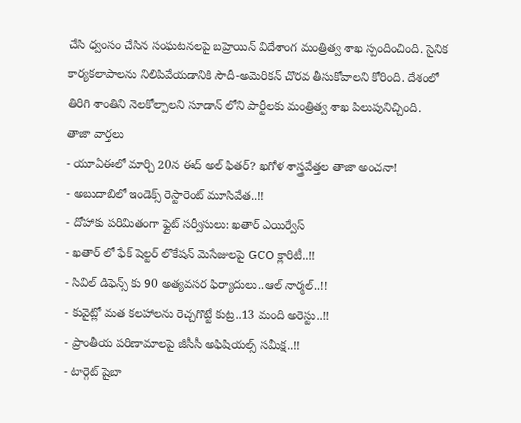చేసి ధ్వంసం చేసిన సంఘటనలపై బహ్రెయిన్ విదేశాంగ మంత్రిత్వ శాఖ స్పందించింది. సైనిక కార్యకలాపాలను నిలిపివేయడానికి సౌదీ-అమెరికన్ చొరవ తీసుకోవాలని కోరింది. దేశంలో తిరిగి శాంతిని నెలకోల్పాలని సూడాన్ లోని పార్టీలకు మంత్రిత్వ శాఖ పిలుపునిచ్చింది.
తాజా వార్తలు
- యూఏఈలో మార్చి 20న ఈద్ అల్ ఫితర్? ఖగోళ శాస్త్రవేత్తల తాజా అంచనా!
- అబుదాబిలో ఇండెక్స్ రెస్టారెంట్ మూసివేత..!!
- దోహాకు పరిమితంగా ఫ్లైట్ సర్వీసులు: ఖతార్ ఎయిర్వేస్
- ఖతార్ లో ఫేక్ షెల్టర్ లొకేషన్ మెసేజులపై GCO క్లారిటీ..!!
- సివిల్ డిఫెన్స్ కు 90 అత్యవసర ఫిర్యాదులు..ఆల్ నార్మల్..!!
- కువైట్లో మత కలహాలను రెచ్చగొట్టే కుట్ర..13 మంది అరెస్టు..!!
- ప్రాంతీయ పరిణామాలపై జీసీసీ అఫిషియల్స్ సమీక్ష..!!
- టార్గెట్ షైబా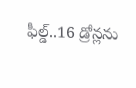ఫీల్డ్..16 డ్రోన్లను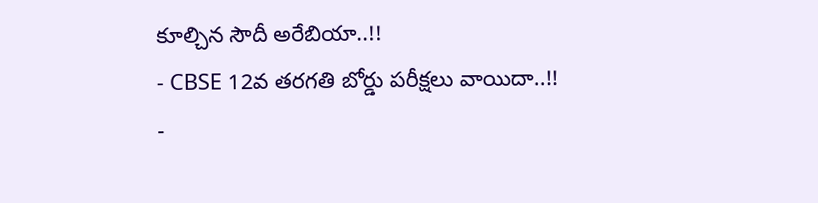కూల్చిన సౌదీ అరేబియా..!!
- CBSE 12వ తరగతి బోర్డు పరీక్షలు వాయిదా..!!
-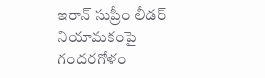ఇరాన్ సుప్రీం లీడర్ నియామకంపై గందరగోళం